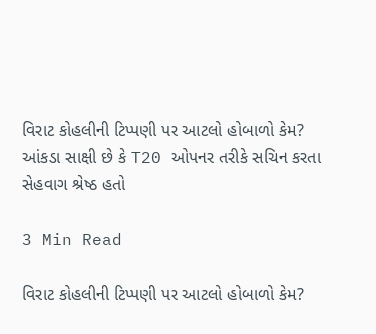વિરાટ કોહલીની ટિપ્પણી પર આટલો હોબાળો કેમ? આંકડા સાક્ષી છે કે T20 ઓપનર તરીકે સચિન કરતા સેહવાગ શ્રેષ્ઠ હતો

3 Min Read

વિરાટ કોહલીની ટિપ્પણી પર આટલો હોબાળો કેમ?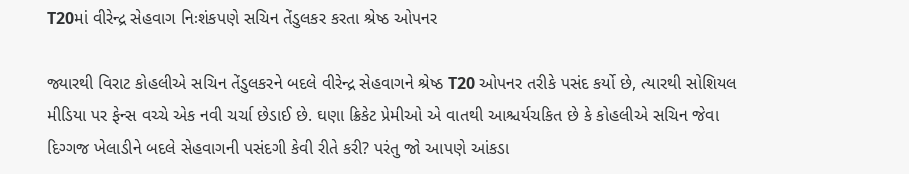T20માં વીરેન્દ્ર સેહવાગ નિઃશંકપણે સચિન તેંડુલકર કરતા શ્રેષ્ઠ ઓપનર

જ્યારથી વિરાટ કોહલીએ સચિન તેંડુલકરને બદલે વીરેન્દ્ર સેહવાગને શ્રેષ્ઠ T20 ઓપનર તરીકે પસંદ કર્યો છે, ત્યારથી સોશિયલ મીડિયા પર ફેન્સ વચ્ચે એક નવી ચર્ચા છેડાઈ છે. ઘણા ક્રિકેટ પ્રેમીઓ એ વાતથી આશ્ચર્યચકિત છે કે કોહલીએ સચિન જેવા દિગ્ગજ ખેલાડીને બદલે સેહવાગની પસંદગી કેવી રીતે કરી? પરંતુ જો આપણે આંકડા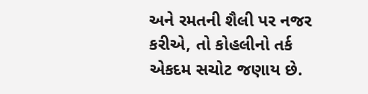અને રમતની શૈલી પર નજર કરીએ, તો કોહલીનો તર્ક એકદમ સચોટ જણાય છે.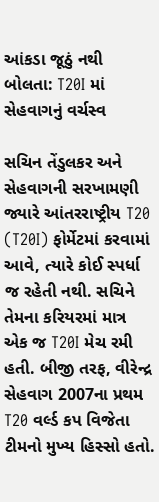આંકડા જૂઠું નથી બોલતા: T20I માં સેહવાગનું વર્ચસ્વ

સચિન તેંડુલકર અને સેહવાગની સરખામણી જ્યારે આંતરરાષ્ટ્રીય T20 (T20I) ફોર્મેટમાં કરવામાં આવે, ત્યારે કોઈ સ્પર્ધા જ રહેતી નથી. સચિને તેમના કરિયરમાં માત્ર એક જ T20I મેચ રમી હતી. બીજી તરફ, વીરેન્દ્ર સેહવાગ 2007ના પ્રથમ T20 વર્લ્ડ કપ વિજેતા ટીમનો મુખ્ય હિસ્સો હતો.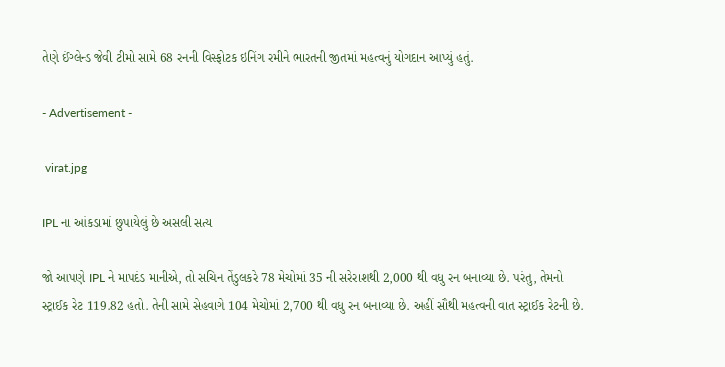તેણે ઈંગ્લેન્ડ જેવી ટીમો સામે 68 રનની વિસ્ફોટક ઇનિંગ રમીને ભારતની જીતમાં મહત્વનું યોગદાન આપ્યું હતું.

- Advertisement -

 virat.jpg

IPL ના આંકડામાં છુપાયેલું છે અસલી સત્ય

જો આપણે IPL ને માપદંડ માનીએ, તો સચિન તેંડુલકરે 78 મેચોમાં 35 ની સરેરાશથી 2,000 થી વધુ રન બનાવ્યા છે. પરંતુ, તેમનો સ્ટ્રાઈક રેટ 119.82 હતો. તેની સામે સેહવાગે 104 મેચોમાં 2,700 થી વધુ રન બનાવ્યા છે. અહીં સૌથી મહત્વની વાત સ્ટ્રાઈક રેટની છે.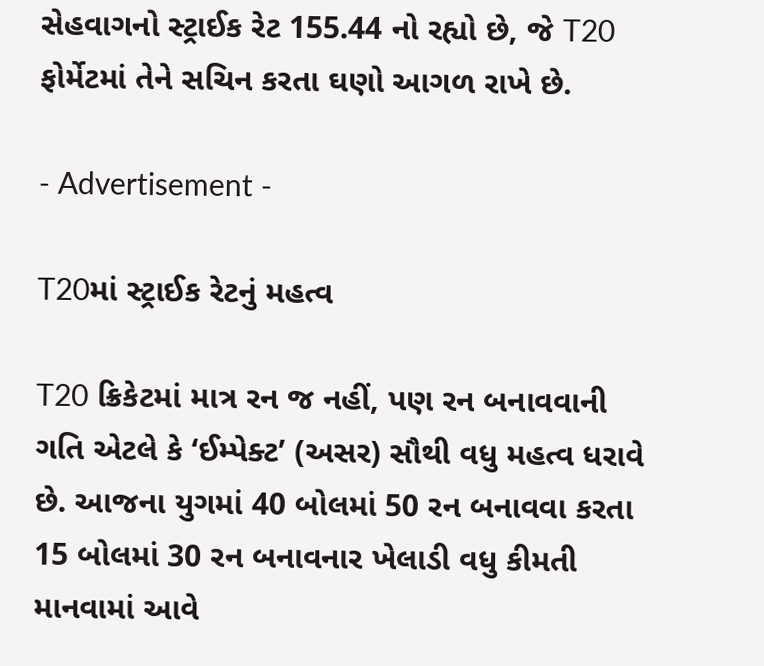સેહવાગનો સ્ટ્રાઈક રેટ 155.44 નો રહ્યો છે, જે T20 ફોર્મેટમાં તેને સચિન કરતા ઘણો આગળ રાખે છે.

- Advertisement -

T20માં સ્ટ્રાઈક રેટનું મહત્વ

T20 ક્રિકેટમાં માત્ર રન જ નહીં, પણ રન બનાવવાની ગતિ એટલે કે ‘ઈમ્પેક્ટ’ (અસર) સૌથી વધુ મહત્વ ધરાવે છે. આજના યુગમાં 40 બોલમાં 50 રન બનાવવા કરતા 15 બોલમાં 30 રન બનાવનાર ખેલાડી વધુ કીમતી માનવામાં આવે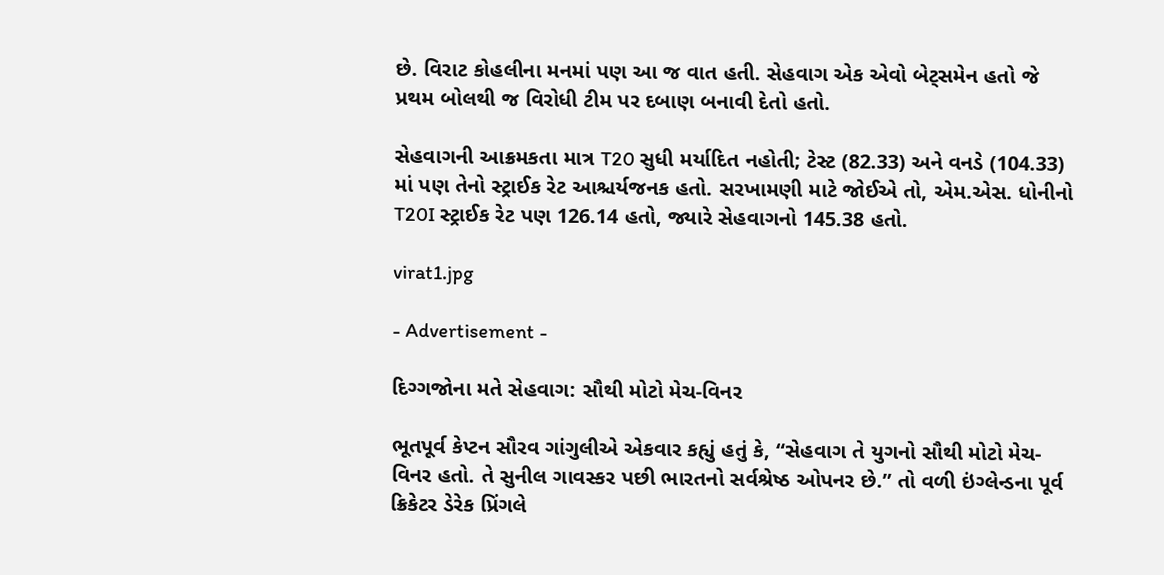છે. વિરાટ કોહલીના મનમાં પણ આ જ વાત હતી. સેહવાગ એક એવો બેટ્સમેન હતો જે પ્રથમ બોલથી જ વિરોધી ટીમ પર દબાણ બનાવી દેતો હતો.

સેહવાગની આક્રમકતા માત્ર T20 સુધી મર્યાદિત નહોતી; ટેસ્ટ (82.33) અને વનડે (104.33) માં પણ તેનો સ્ટ્રાઈક રેટ આશ્ચર્યજનક હતો. સરખામણી માટે જોઈએ તો, એમ.એસ. ધોનીનો T20I સ્ટ્રાઈક રેટ પણ 126.14 હતો, જ્યારે સેહવાગનો 145.38 હતો.

virat1.jpg

- Advertisement -

દિગ્ગજોના મતે સેહવાગ: સૌથી મોટો મેચ-વિનર

ભૂતપૂર્વ કેપ્ટન સૌરવ ગાંગુલીએ એકવાર કહ્યું હતું કે, “સેહવાગ તે યુગનો સૌથી મોટો મેચ-વિનર હતો. તે સુનીલ ગાવસ્કર પછી ભારતનો સર્વશ્રેષ્ઠ ઓપનર છે.” તો વળી ઇંગ્લેન્ડના પૂર્વ ક્રિકેટર ડેરેક પ્રિંગલે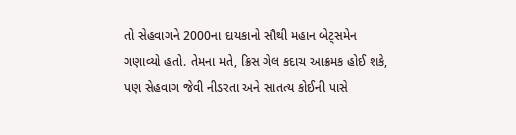તો સેહવાગને 2000ના દાયકાનો સૌથી મહાન બેટ્સમેન ગણાવ્યો હતો. તેમના મતે, ક્રિસ ગેલ કદાચ આક્રમક હોઈ શકે, પણ સેહવાગ જેવી નીડરતા અને સાતત્ય કોઈની પાસે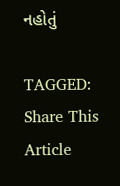નહોતું

TAGGED:
Share This Article